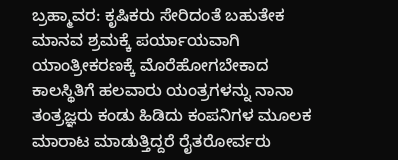ಬ್ರಹ್ಮಾವರ: ಕೃಷಿಕರು ಸೇರಿದಂತೆ ಬಹುತೇಕ ಮಾನವ ಶ್ರಮಕ್ಕೆ ಪರ್ಯಾಯವಾಗಿ ಯಾಂತ್ರೀಕರಣಕ್ಕೆ ಮೊರೆಹೋಗಬೇಕಾದ ಕಾಲಸ್ಥಿತಿಗೆ ಹಲವಾರು ಯಂತ್ರಗಳನ್ನು ನಾನಾ ತಂತ್ರಜ್ಞರು ಕಂಡು ಹಿಡಿದು ಕಂಪನಿಗಳ ಮೂಲಕ ಮಾರಾಟ ಮಾಡುತ್ತಿದ್ದರೆ ರೈತರೋರ್ವರು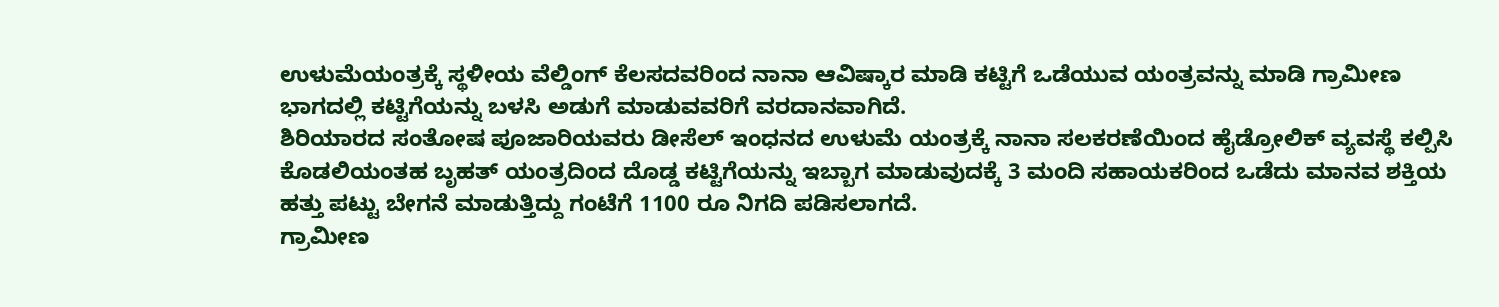ಉಳುಮೆಯಂತ್ರಕ್ಕೆ ಸ್ಥಳೀಯ ವೆಲ್ಡಿಂಗ್ ಕೆಲಸದವರಿಂದ ನಾನಾ ಆವಿಷ್ಕಾರ ಮಾಡಿ ಕಟ್ಟಿಗೆ ಒಡೆಯುವ ಯಂತ್ರವನ್ನು ಮಾಡಿ ಗ್ರಾಮೀಣ ಭಾಗದಲ್ಲಿ ಕಟ್ಟಿಗೆಯನ್ನು ಬಳಸಿ ಅಡುಗೆ ಮಾಡುವವರಿಗೆ ವರದಾನವಾಗಿದೆ.
ಶಿರಿಯಾರದ ಸಂತೋಷ ಪೂಜಾರಿಯವರು ಡೀಸೆಲ್ ಇಂಧನದ ಉಳುಮೆ ಯಂತ್ರಕ್ಕೆ ನಾನಾ ಸಲಕರಣೆಯಿಂದ ಹೈಡ್ರೋಲಿಕ್ ವ್ಯವಸ್ಥೆ ಕಲ್ಪಿಸಿ ಕೊಡಲಿಯಂತಹ ಬೃಹತ್ ಯಂತ್ರದಿಂದ ದೊಡ್ಡ ಕಟ್ಟಿಗೆಯನ್ನು ಇಬ್ಬಾಗ ಮಾಡುವುದಕ್ಕೆ 3 ಮಂದಿ ಸಹಾಯಕರಿಂದ ಒಡೆದು ಮಾನವ ಶಕ್ತಿಯ ಹತ್ತು ಪಟ್ಟು ಬೇಗನೆ ಮಾಡುತ್ತಿದ್ದು ಗಂಟೆಗೆ 1100 ರೂ ನಿಗದಿ ಪಡಿಸಲಾಗದೆ.
ಗ್ರಾಮೀಣ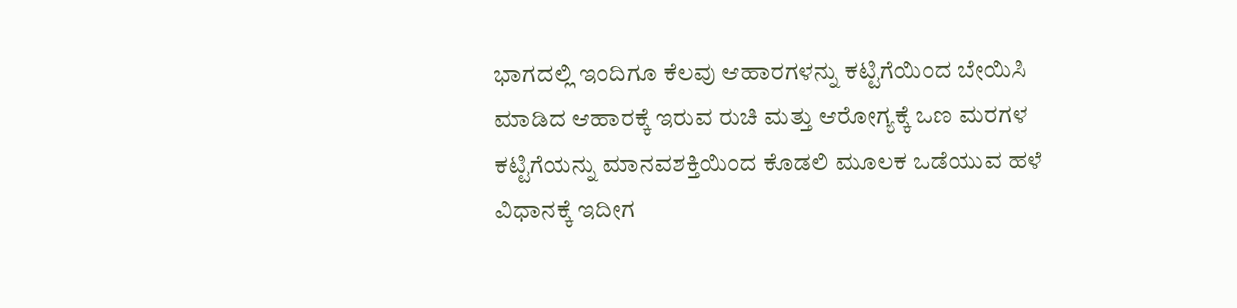ಭಾಗದಲ್ಲಿ ಇಂದಿಗೂ ಕೆಲವು ಆಹಾರಗಳನ್ನು ಕಟ್ಟಿಗೆಯಿಂದ ಬೇಯಿಸಿ ಮಾಡಿದ ಆಹಾರಕ್ಕೆ ಇರುವ ರುಚಿ ಮತ್ತು ಆರೋಗ್ಯಕ್ಕೆ ಒಣ ಮರಗಳ ಕಟ್ಟಿಗೆಯನ್ನು ಮಾನವಶಕ್ತಿಯಿಂದ ಕೊಡಲಿ ಮೂಲಕ ಒಡೆಯುವ ಹಳೆ ವಿಧಾನಕ್ಕೆ ಇದೀಗ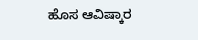ಹೊಸ ಆವಿಷ್ಕಾರ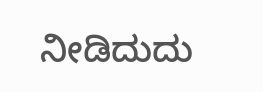ನೀಡಿದುದು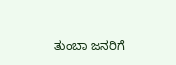ತುಂಬಾ ಜನರಿಗೆ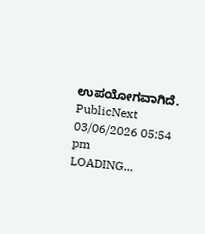ಉಪಯೋಗವಾಗಿದೆ.
PublicNext
03/06/2026 05:54 pm
LOADING...